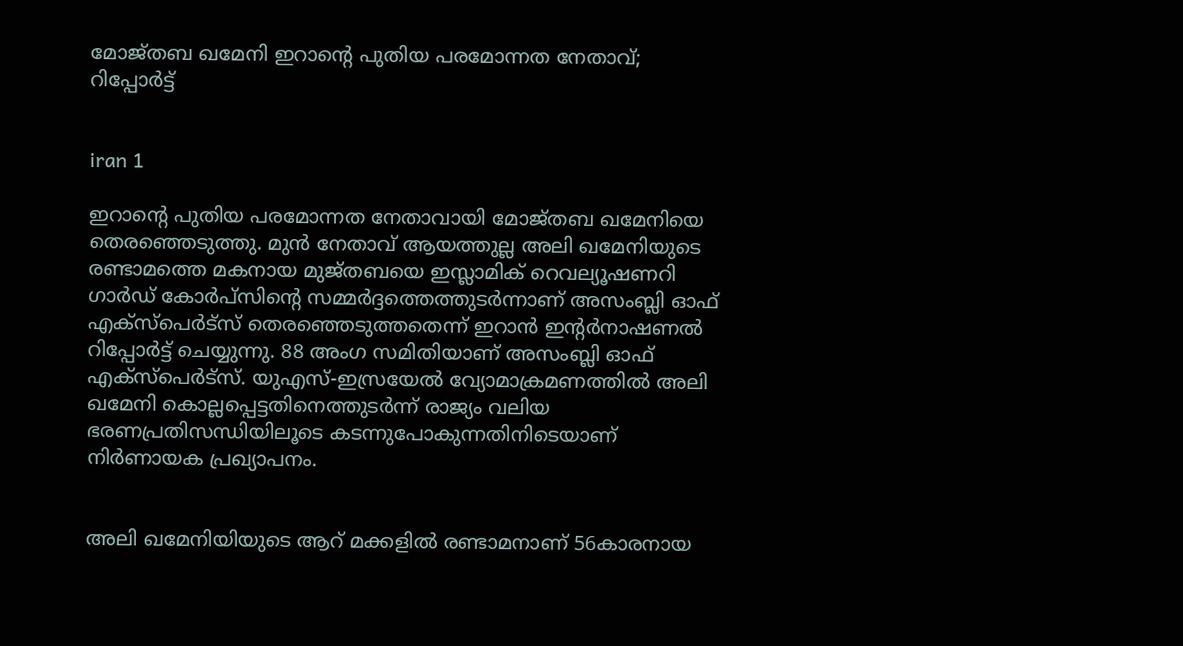മോജ്തബ ഖമേനി ഇറാന്റെ പുതിയ പരമോന്നത നേതാവ്; റിപ്പോര്‍ട്ട്


iran 1

ഇറാന്റെ പുതിയ പരമോന്നത നേതാവായി മോജ്തബ ഖമേനിയെ തെരഞ്ഞെടുത്തു. മുന്‍ നേതാവ് ആയത്തുല്ല അലി ഖമേനിയുടെ രണ്ടാമത്തെ മകനായ മുജ്തബയെ ഇസ്ലാമിക് റെവല്യൂഷണറി ഗാര്‍ഡ് കോര്‍പ്‌സിന്റെ സമ്മര്‍ദ്ദത്തെത്തുടര്‍ന്നാണ് അസംബ്ലി ഓഫ് എക്‌സ്‌പെര്‍ട്‌സ് തെരഞ്ഞെടുത്തതെന്ന് ഇറാന്‍ ഇന്റര്‍നാഷണല്‍ റിപ്പോര്‍ട്ട് ചെയ്യുന്നു. 88 അംഗ സമിതിയാണ് അസംബ്ലി ഓഫ് എക്സ്പെര്‍ട്സ്. യുഎസ്-ഇസ്രയേല്‍ വ്യോമാക്രമണത്തില്‍ അലി ഖമേനി കൊല്ലപ്പെട്ടതിനെത്തുടര്‍ന്ന് രാജ്യം വലിയ ഭരണപ്രതിസന്ധിയിലൂടെ കടന്നുപോകുന്നതിനിടെയാണ് നിര്‍ണായക പ്രഖ്യാപനം.


അലി ഖമേനിയിയുടെ ആറ് മക്കളില്‍ രണ്ടാമനാണ് 56കാരനായ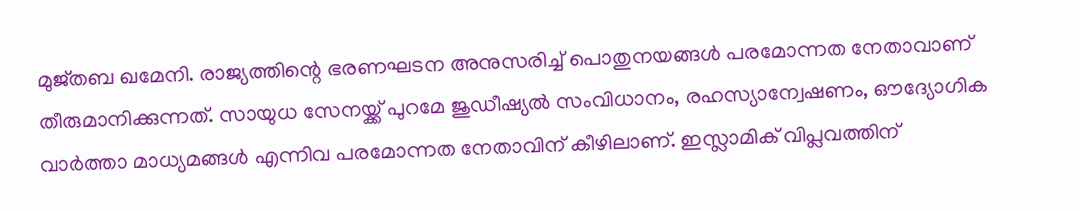മുജ്തബ ഖമേനി. രാജ്യത്തിന്റെ ഭരണഘടന അനുസരിച്ച് പൊതുനയങ്ങള്‍ പരമോന്നത നേതാവാണ് തീരുമാനിക്കുന്നത്. സായുധ സേനയ്ക്ക് പുറമേ ജുഡീഷ്യല്‍ സംവിധാനം, രഹസ്യാന്വേഷണം, ഔദ്യോഗിക വാര്‍ത്താ മാധ്യമങ്ങള്‍ എന്നിവ പരമോന്നത നേതാവിന് കീഴിലാണ്. ഇസ്ലാമിക് വിപ്ലവത്തിന്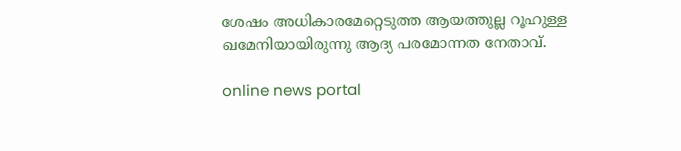ശേഷം അധികാരമേറ്റെടുത്ത ആയത്തുല്ല റൂഹുള്ള ഖമേനിയായിരുന്നു ആദ്യ പരമോന്നത നേതാവ്.

online news portal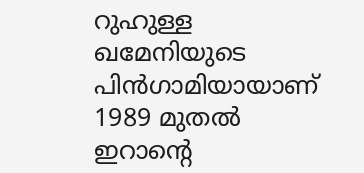റുഹുള്ള ഖമേനിയുടെ പിന്‍ഗാമിയായാണ് 1989 മുതല്‍ ഇറാന്റെ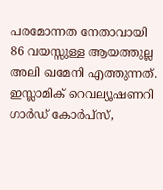പരമോന്നത നേതാവായി 86 വയസ്സുള്ള ആയത്തുല്ല അലി ഖമേനി എത്തുന്നത്. ഇസ്ലാമിക് റെവല്യൂഷണറി ഗാര്‍ഡ് കോര്‍പ്സ്,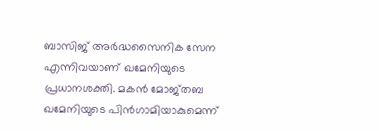ബാസിജ് അര്‍ദ്ധസൈനിക സേന എന്നിവയാണ് ഖമേനിയുടെ പ്രധാനശക്തി. മകന്‍ മോജ്തബ ഖമേനിയുടെ പിന്‍ഗാമിയാകുമെന്ന്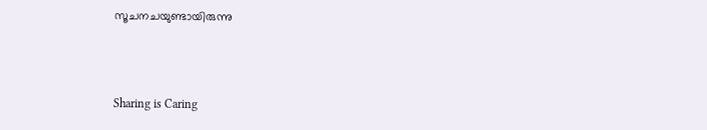സൂചനചയുണ്ടായിരുന്നു



Sharing is Caring